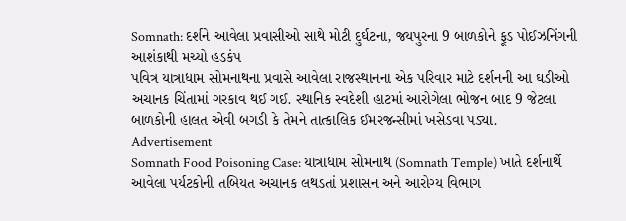Somnath: દર્શને આવેલા પ્રવાસીઓ સાથે મોટી દુર્ઘટના, જયપુરના 9 બાળકોને ફૂડ પોઈઝનિંગની આશંકાથી મચ્યો હડકંપ
પવિત્ર યાત્રાધામ સોમનાથના પ્રવાસે આવેલા રાજસ્થાનના એક પરિવાર માટે દર્શનની આ ઘડીઓ અચાનક ચિંતામાં ગરકાવ થઈ ગઈ. સ્થાનિક સ્વદેશી હાટમાં આરોગેલા ભોજન બાદ 9 જેટલા બાળકોની હાલત એવી બગડી કે તેમને તાત્કાલિક ઈમરજન્સીમાં ખસેડવા પડ્યા.
Advertisement
Somnath Food Poisoning Case: યાત્રાધામ સોમનાથ (Somnath Temple) ખાતે દર્શનાર્થે આવેલા પર્યટકોની તબિયત અચાનક લથડતાં પ્રશાસન અને આરોગ્ય વિભાગ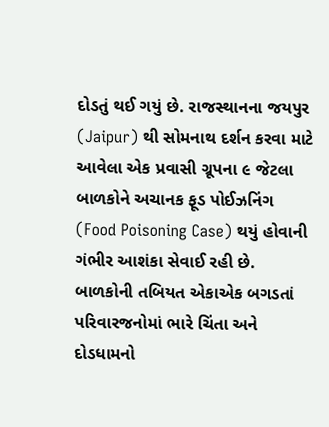દોડતું થઈ ગયું છે. રાજસ્થાનના જયપુર (Jaipur) થી સોમનાથ દર્શન કરવા માટે આવેલા એક પ્રવાસી ગ્રૂપના ૯ જેટલા બાળકોને અચાનક ફૂડ પોઈઝનિંગ (Food Poisoning Case) થયું હોવાની ગંભીર આશંકા સેવાઈ રહી છે. બાળકોની તબિયત એકાએક બગડતાં પરિવારજનોમાં ભારે ચિંતા અને દોડધામનો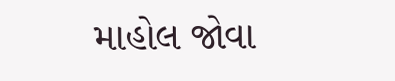માહોલ જોવા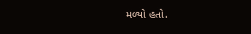મળ્યો હતો.